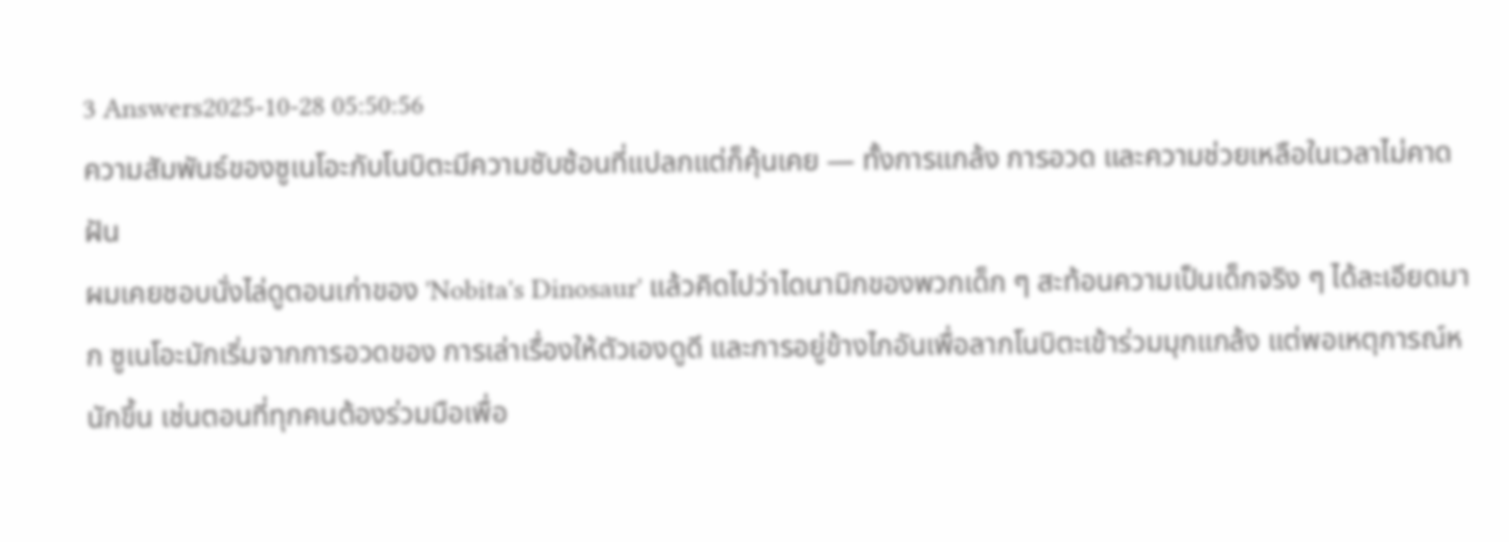3 Answers2025-10-28 05:50:56
ความสัมพันธ์ของซูเนโอะกับโนบิตะมีความซับซ้อนที่แปลกแต่ก็คุ้นเคย — ทั้งการแกล้ง การอวด และความช่วยเหลือในเวลาไม่คาดฝัน
ผมเคยชอบนั่งไล่ดูตอนเก่าของ 'Nobita's Dinosaur' แล้วคิดไปว่าไดนามิกของพวกเด็ก ๆ สะท้อนความเป็นเด็กจริง ๆ ได้ละเอียดมาก ซูเนโอะมักเริ่มจากการอวดของ การเล่าเรื่องให้ตัวเองดูดี และการอยู่ข้างไกอันเพื่อลากโนบิตะเข้าร่วมมุกแกล้ง แต่พอเหตุการณ์หนักขึ้น เช่นตอนที่ทุกคนต้องร่วมมือเพื่อ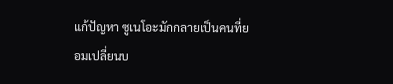แก้ปัญหา ซูเนโอะมักกลายเป็นคนที่ยอมเปลี่ยนบ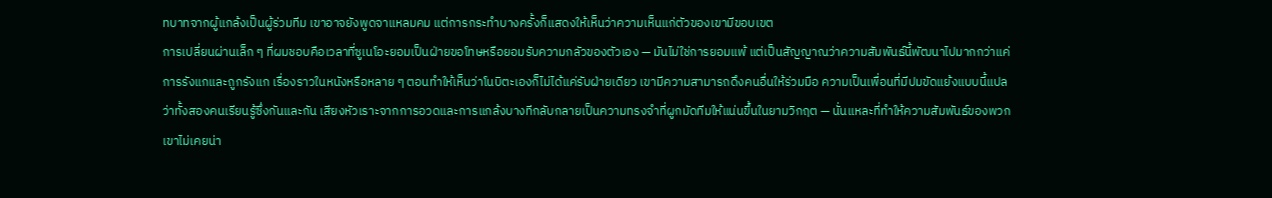ทบาทจากผู้แกล้งเป็นผู้ร่วมทีม เขาอาจยังพูดจาแหลมคม แต่การกระทำบางครั้งก็แสดงให้เห็นว่าความเห็นแก่ตัวของเขามีขอบเขต
การเปลี่ยนผ่านเล็ก ๆ ที่ผมชอบคือเวลาที่ซูเนโอะยอมเป็นฝ่ายขอโทษหรือยอมรับความกลัวของตัวเอง — มันไม่ใช่การยอมแพ้ แต่เป็นสัญญาณว่าความสัมพันธ์นี้พัฒนาไปมากกว่าแค่การรังแกและถูกรังแก เรื่องราวในหนังหรือหลาย ๆ ตอนทำให้เห็นว่าโนบิตะเองก็ไม่ได้แค่รับฝ่ายเดียว เขามีความสามารถดึงคนอื่นให้ร่วมมือ ความเป็นเพื่อนที่มีปมขัดแย้งแบบนี้แปลว่าทั้งสองคนเรียนรู้ซึ่งกันและกัน เสียงหัวเราะจากการอวดและการแกล้งบางทีกลับกลายเป็นความทรงจำที่ผูกมัดทีมให้แน่นขึ้นในยามวิกฤต — นั่นแหละที่ทำให้ความสัมพันธ์ของพวกเขาไม่เคยน่า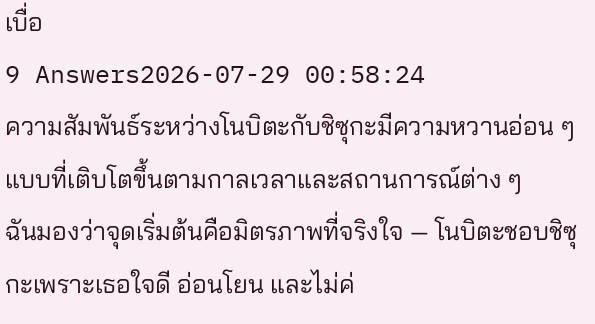เบื่อ
9 Answers2026-07-29 00:58:24
ความสัมพันธ์ระหว่างโนบิตะกับชิซุกะมีความหวานอ่อน ๆ แบบที่เติบโตขึ้นตามกาลเวลาและสถานการณ์ต่าง ๆ
ฉันมองว่าจุดเริ่มต้นคือมิตรภาพที่จริงใจ — โนบิตะชอบชิซุกะเพราะเธอใจดี อ่อนโยน และไม่ค่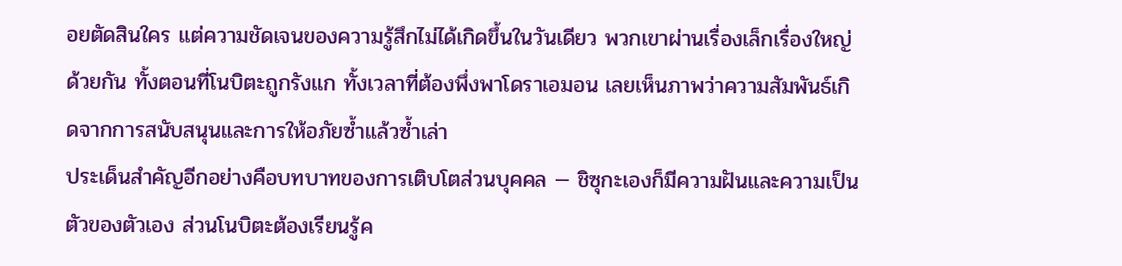อยตัดสินใคร แต่ความชัดเจนของความรู้สึกไม่ได้เกิดขึ้นในวันเดียว พวกเขาผ่านเรื่องเล็กเรื่องใหญ่ด้วยกัน ทั้งตอนที่โนบิตะถูกรังแก ทั้งเวลาที่ต้องพึ่งพาโดราเอมอน เลยเห็นภาพว่าความสัมพันธ์เกิดจากการสนับสนุนและการให้อภัยซ้ำแล้วซ้ำเล่า
ประเด็นสำคัญอีกอย่างคือบทบาทของการเติบโตส่วนบุคคล — ชิซุกะเองก็มีความฝันและความเป็นตัวของตัวเอง ส่วนโนบิตะต้องเรียนรู้ค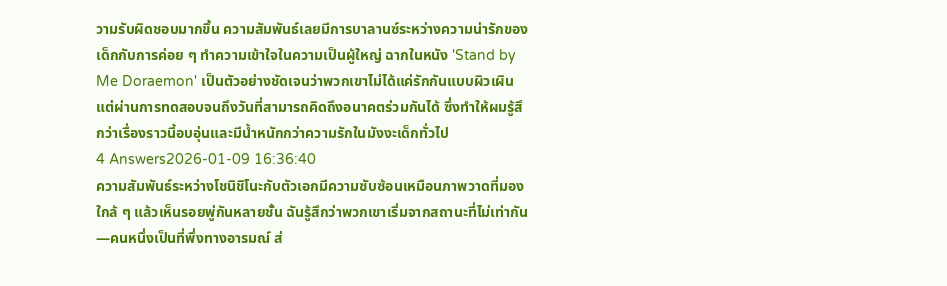วามรับผิดชอบมากขึ้น ความสัมพันธ์เลยมีการบาลานซ์ระหว่างความน่ารักของเด็กกับการค่อย ๆ ทำความเข้าใจในความเป็นผู้ใหญ่ ฉากในหนัง 'Stand by Me Doraemon' เป็นตัวอย่างชัดเจนว่าพวกเขาไม่ได้แค่รักกันแบบผิวเผิน แต่ผ่านการทดสอบจนถึงวันที่สามารถคิดถึงอนาคตร่วมกันได้ ซึ่งทำให้ผมรู้สึกว่าเรื่องราวนี้อบอุ่นและมีน้ำหนักกว่าความรักในมังงะเด็กทั่วไป
4 Answers2026-01-09 16:36:40
ความสัมพันธ์ระหว่างโชนิชิโนะกับตัวเอกมีความซับซ้อนเหมือนภาพวาดที่มองใกล้ ๆ แล้วเห็นรอยพู่กันหลายชั้น ฉันรู้สึกว่าพวกเขาเริ่มจากสถานะที่ไม่เท่ากัน—คนหนึ่งเป็นที่พึ่งทางอารมณ์ ส่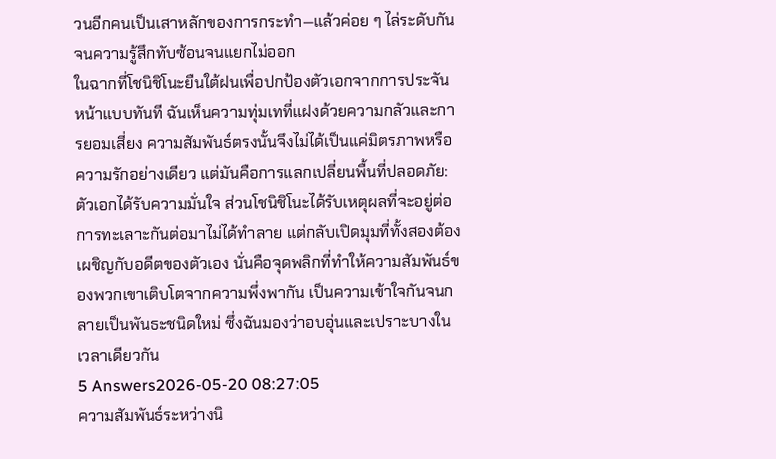วนอีกคนเป็นเสาหลักของการกระทำ—แล้วค่อย ๆ ไล่ระดับกันจนความรู้สึกทับซ้อนจนแยกไม่ออก
ในฉากที่โชนิชิโนะยืนใต้ฝนเพื่อปกป้องตัวเอกจากการประจันหน้าแบบทันที ฉันเห็นความทุ่มเทที่แฝงด้วยความกลัวและการยอมเสี่ยง ความสัมพันธ์ตรงนั้นจึงไม่ได้เป็นแค่มิตรภาพหรือความรักอย่างเดียว แต่มันคือการแลกเปลี่ยนพื้นที่ปลอดภัย: ตัวเอกได้รับความมั่นใจ ส่วนโชนิชิโนะได้รับเหตุผลที่จะอยู่ต่อ การทะเลาะกันต่อมาไม่ได้ทำลาย แต่กลับเปิดมุมที่ทั้งสองต้องเผชิญกับอดีตของตัวเอง นั่นคือจุดพลิกที่ทำให้ความสัมพันธ์ของพวกเขาเติบโตจากความพึ่งพากัน เป็นความเข้าใจกันจนกลายเป็นพันธะชนิดใหม่ ซึ่งฉันมองว่าอบอุ่นและเปราะบางในเวลาเดียวกัน
5 Answers2026-05-20 08:27:05
ความสัมพันธ์ระหว่างนิ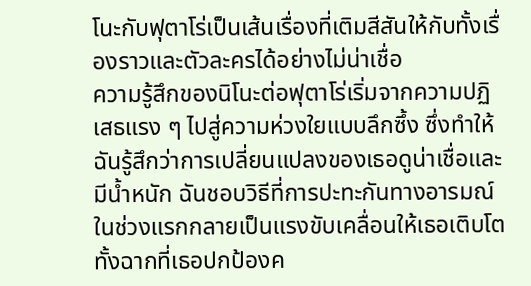โนะกับฟุตาโร่เป็นเส้นเรื่องที่เติมสีสันให้กับทั้งเรื่องราวและตัวละครได้อย่างไม่น่าเชื่อ
ความรู้สึกของนิโนะต่อฟุตาโร่เริ่มจากความปฏิเสธแรง ๆ ไปสู่ความห่วงใยแบบลึกซึ้ง ซึ่งทำให้ฉันรู้สึกว่าการเปลี่ยนแปลงของเธอดูน่าเชื่อและมีน้ำหนัก ฉันชอบวิธีที่การปะทะกันทางอารมณ์ในช่วงแรกกลายเป็นแรงขับเคลื่อนให้เธอเติบโต ทั้งฉากที่เธอปกป้องค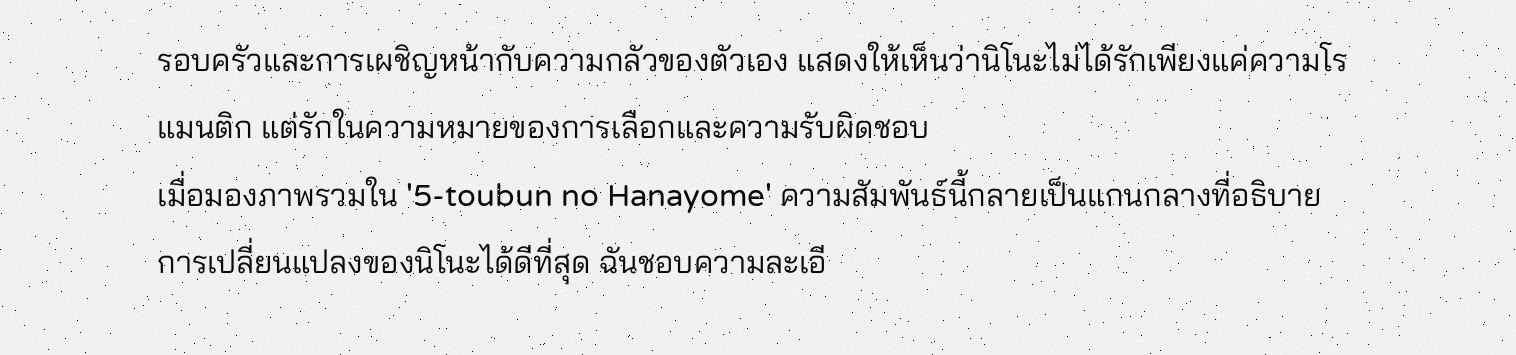รอบครัวและการเผชิญหน้ากับความกลัวของตัวเอง แสดงให้เห็นว่านิโนะไม่ได้รักเพียงแค่ความโรแมนติก แต่รักในความหมายของการเลือกและความรับผิดชอบ
เมื่อมองภาพรวมใน '5-toubun no Hanayome' ความสัมพันธ์นี้กลายเป็นแกนกลางที่อธิบายการเปลี่ยนแปลงของนิโนะได้ดีที่สุด ฉันชอบความละเอี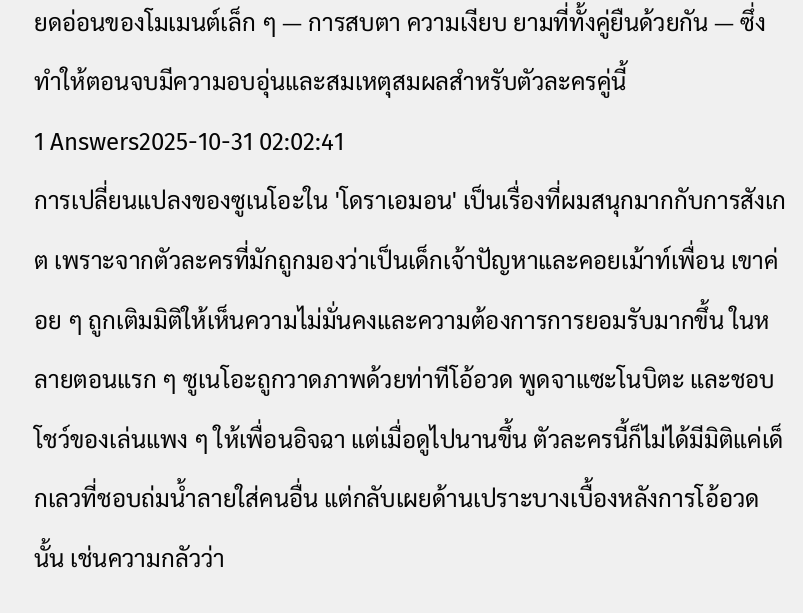ยดอ่อนของโมเมนต์เล็ก ๆ — การสบตา ความเงียบ ยามที่ทั้งคู่ยืนด้วยกัน — ซึ่งทำให้ตอนจบมีความอบอุ่นและสมเหตุสมผลสำหรับตัวละครคู่นี้
1 Answers2025-10-31 02:02:41
การเปลี่ยนแปลงของซูเนโอะใน 'โดราเอมอน' เป็นเรื่องที่ผมสนุกมากกับการสังเกต เพราะจากตัวละครที่มักถูกมองว่าเป็นเด็กเจ้าปัญหาและคอยเม้าท์เพื่อน เขาค่อย ๆ ถูกเติมมิติให้เห็นความไม่มั่นคงและความต้องการการยอมรับมากขึ้น ในหลายตอนแรก ๆ ซูเนโอะถูกวาดภาพด้วยท่าทีโอ้อวด พูดจาแซะโนบิตะ และชอบโชว์ของเล่นแพง ๆ ให้เพื่อนอิจฉา แต่เมื่อดูไปนานขึ้น ตัวละครนี้ก็ไม่ได้มีมิติแค่เด็กเลวที่ชอบถ่มน้ำลายใส่คนอื่น แต่กลับเผยด้านเปราะบางเบื้องหลังการโอ้อวดนั้น เช่นความกลัวว่า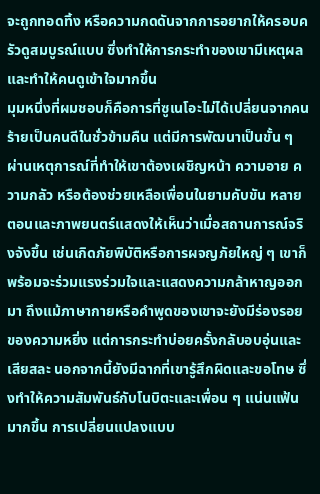จะถูกทอดทิ้ง หรือความกดดันจากการอยากให้ครอบครัวดูสมบูรณ์แบบ ซึ่งทำให้การกระทำของเขามีเหตุผลและทำให้คนดูเข้าใจมากขึ้น
มุมหนึ่งที่ผมชอบก็คือการที่ซูเนโอะไม่ได้เปลี่ยนจากคนร้ายเป็นคนดีในชั่วข้ามคืน แต่มีการพัฒนาเป็นขั้น ๆ ผ่านเหตุการณ์ที่ทำให้เขาต้องเผชิญหน้า ความอาย ความกลัว หรือต้องช่วยเหลือเพื่อนในยามคับขัน หลายตอนและภาพยนตร์แสดงให้เห็นว่าเมื่อสถานการณ์จริงจังขึ้น เช่นเกิดภัยพิบัติหรือการผจญภัยใหญ่ ๆ เขาก็พร้อมจะร่วมแรงร่วมใจและแสดงความกล้าหาญออกมา ถึงแม้ภาษากายหรือคำพูดของเขาจะยังมีร่องรอยของความหยิ่ง แต่การกระทำบ่อยครั้งกลับอบอุ่นและเสียสละ นอกจากนี้ยังมีฉากที่เขารู้สึกผิดและขอโทษ ซึ่งทำให้ความสัมพันธ์กับโนบิตะและเพื่อน ๆ แน่นแฟ้นมากขึ้น การเปลี่ยนแปลงแบบ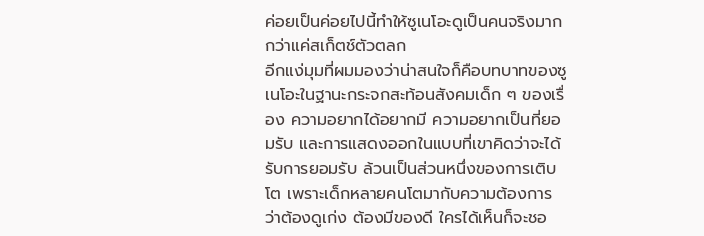ค่อยเป็นค่อยไปนี้ทำให้ซูเนโอะดูเป็นคนจริงมากกว่าแค่สเก็ตช์ตัวตลก
อีกแง่มุมที่ผมมองว่าน่าสนใจก็คือบทบาทของซูเนโอะในฐานะกระจกสะท้อนสังคมเด็ก ๆ ของเรื่อง ความอยากได้อยากมี ความอยากเป็นที่ยอมรับ และการแสดงออกในแบบที่เขาคิดว่าจะได้รับการยอมรับ ล้วนเป็นส่วนหนึ่งของการเติบโต เพราะเด็กหลายคนโตมากับความต้องการว่าต้องดูเก่ง ต้องมีของดี ใครได้เห็นก็จะชอ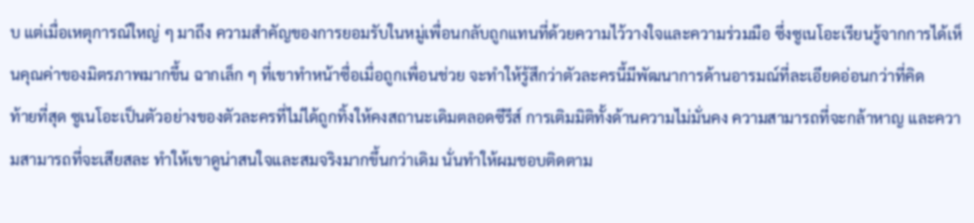บ แต่เมื่อเหตุการณ์ใหญ่ ๆ มาถึง ความสำคัญของการยอมรับในหมู่เพื่อนกลับถูกแทนที่ด้วยความไว้วางใจและความร่วมมือ ซึ่งซูเนโอะเรียนรู้จากการได้เห็นคุณค่าของมิตรภาพมากขึ้น ฉากเล็ก ๆ ที่เขาทำหน้าซื่อเมื่อถูกเพื่อนช่วย จะทำให้รู้สึกว่าตัวละครนี้มีพัฒนาการด้านอารมณ์ที่ละเอียดอ่อนกว่าที่คิด
ท้ายที่สุด ซูเนโอะเป็นตัวอย่างของตัวละครที่ไม่ได้ถูกทิ้งให้คงสถานะเดิมตลอดซีรีส์ การเติมมิติทั้งด้านความไม่มั่นคง ความสามารถที่จะกล้าหาญ และความสามารถที่จะเสียสละ ทำให้เขาดูน่าสนใจและสมจริงมากขึ้นกว่าเดิม นั่นทำให้ผมชอบติดตาม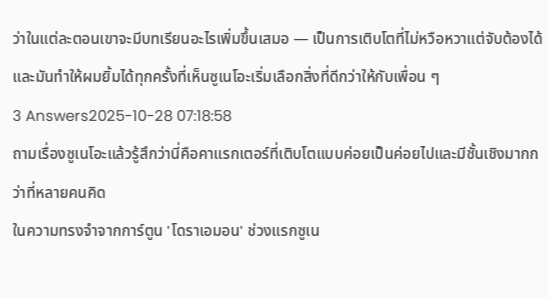ว่าในแต่ละตอนเขาจะมีบทเรียนอะไรเพิ่มขึ้นเสมอ — เป็นการเติบโตที่ไม่หวือหวาแต่จับต้องได้ และมันทำให้ผมยิ้มได้ทุกครั้งที่เห็นซูเนโอะเริ่มเลือกสิ่งที่ดีกว่าให้กับเพื่อน ๆ
3 Answers2025-10-28 07:18:58
ถามเรื่องซูเนโอะแล้วรู้สึกว่านี่คือคาแรกเตอร์ที่เติบโตแบบค่อยเป็นค่อยไปและมีชั้นเชิงมากกว่าที่หลายคนคิด
ในความทรงจำจากการ์ตูน 'โดราเอมอน' ช่วงแรกซูเน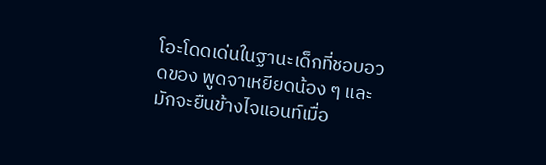โอะโดดเด่นในฐานะเด็กที่ชอบอวดของ พูดจาเหยียดน้อง ๆ และมักจะยืนข้างไจแอนท์เมื่อ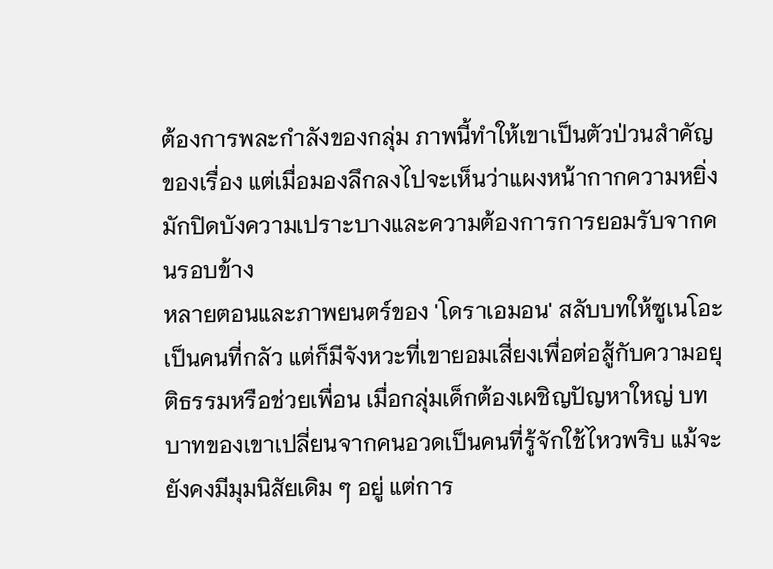ต้องการพละกำลังของกลุ่ม ภาพนี้ทำให้เขาเป็นตัวป่วนสำคัญของเรื่อง แต่เมื่อมองลึกลงไปจะเห็นว่าแผงหน้ากากความหยิ่งมักปิดบังความเปราะบางและความต้องการการยอมรับจากคนรอบข้าง
หลายตอนและภาพยนตร์ของ 'โดราเอมอน' สลับบทให้ซูเนโอะเป็นคนที่กลัว แต่ก็มีจังหวะที่เขายอมเสี่ยงเพื่อต่อสู้กับความอยุติธรรมหรือช่วยเพื่อน เมื่อกลุ่มเด็กต้องเผชิญปัญหาใหญ่ บทบาทของเขาเปลี่ยนจากคนอวดเป็นคนที่รู้จักใช้ไหวพริบ แม้จะยังคงมีมุมนิสัยเดิม ๆ อยู่ แต่การ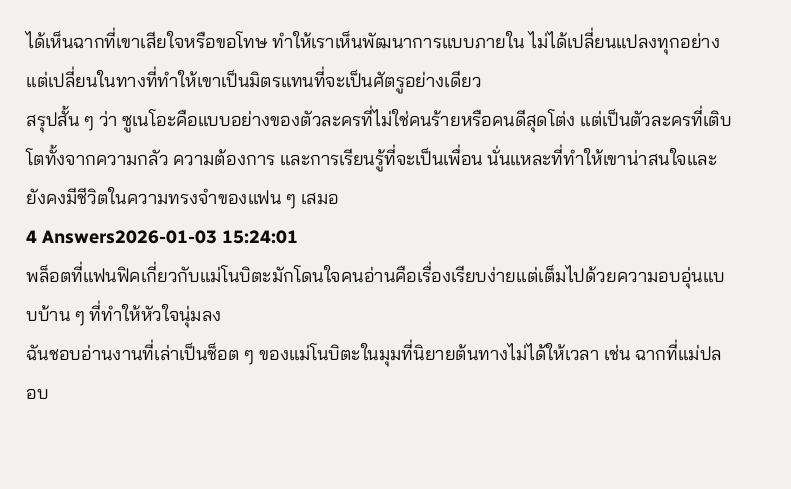ได้เห็นฉากที่เขาเสียใจหรือขอโทษ ทำให้เราเห็นพัฒนาการแบบภายใน ไม่ได้เปลี่ยนแปลงทุกอย่าง แต่เปลี่ยนในทางที่ทำให้เขาเป็นมิตรแทนที่จะเป็นศัตรูอย่างเดียว
สรุปสั้น ๆ ว่า ซูเนโอะคือแบบอย่างของตัวละครที่ไม่ใช่คนร้ายหรือคนดีสุดโต่ง แต่เป็นตัวละครที่เติบโตทั้งจากความกลัว ความต้องการ และการเรียนรู้ที่จะเป็นเพื่อน นั่นแหละที่ทำให้เขาน่าสนใจและยังคงมีชีวิตในความทรงจำของแฟน ๆ เสมอ
4 Answers2026-01-03 15:24:01
พล็อตที่แฟนฟิคเกี่ยวกับแม่โนบิตะมักโดนใจคนอ่านคือเรื่องเรียบง่ายแต่เต็มไปด้วยความอบอุ่นแบบบ้าน ๆ ที่ทำให้หัวใจนุ่มลง
ฉันชอบอ่านงานที่เล่าเป็นช็อต ๆ ของแม่โนบิตะในมุมที่นิยายต้นทางไม่ได้ให้เวลา เช่น ฉากที่แม่ปลอบ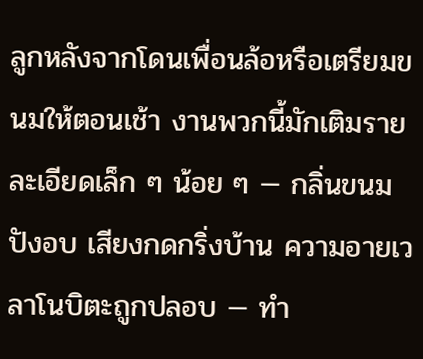ลูกหลังจากโดนเพื่อนล้อหรือเตรียมขนมให้ตอนเช้า งานพวกนี้มักเติมรายละเอียดเล็ก ๆ น้อย ๆ — กลิ่นขนมปังอบ เสียงกดกริ่งบ้าน ความอายเวลาโนบิตะถูกปลอบ — ทำ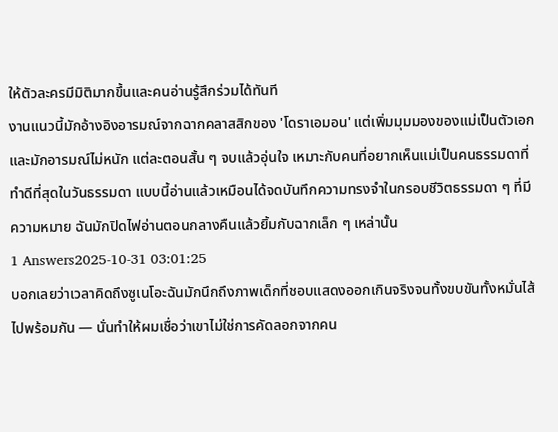ให้ตัวละครมีมิติมากขึ้นและคนอ่านรู้สึกร่วมได้ทันที
งานแนวนี้มักอ้างอิงอารมณ์จากฉากคลาสสิกของ 'โดราเอมอน' แต่เพิ่มมุมมองของแม่เป็นตัวเอก และมักอารมณ์ไม่หนัก แต่ละตอนสั้น ๆ จบแล้วอุ่นใจ เหมาะกับคนที่อยากเห็นแม่เป็นคนธรรมดาที่ทำดีที่สุดในวันธรรมดา แบบนี้อ่านแล้วเหมือนได้จดบันทึกความทรงจำในกรอบชีวิตธรรมดา ๆ ที่มีความหมาย ฉันมักปิดไฟอ่านตอนกลางคืนแล้วยิ้มกับฉากเล็ก ๆ เหล่านั้น
1 Answers2025-10-31 03:01:25
บอกเลยว่าเวลาคิดถึงซูเนโอะฉันมักนึกถึงภาพเด็กที่ชอบแสดงออกเกินจริงจนทั้งขบขันทั้งหมั่นไส้ไปพร้อมกัน — นั่นทำให้ผมเชื่อว่าเขาไม่ใช่การคัดลอกจากคน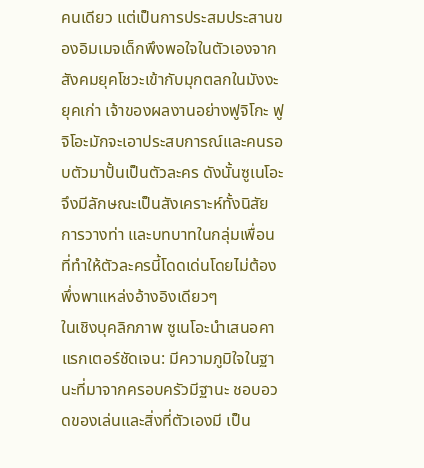คนเดียว แต่เป็นการประสมประสานของอิมเมจเด็กพึงพอใจในตัวเองจากสังคมยุคโชวะเข้ากับมุกตลกในมังงะยุคเก่า เจ้าของผลงานอย่างฟูจิโกะ ฟูจิโอะมักจะเอาประสบการณ์และคนรอบตัวมาปั้นเป็นตัวละคร ดังนั้นซูเนโอะจึงมีลักษณะเป็นสังเคราะห์ทั้งนิสัย การวางท่า และบทบาทในกลุ่มเพื่อน ที่ทำให้ตัวละครนี้โดดเด่นโดยไม่ต้องพึ่งพาแหล่งอ้างอิงเดียวๆ
ในเชิงบุคลิกภาพ ซูเนโอะนำเสนอคาแรกเตอร์ชัดเจน: มีความภูมิใจในฐานะที่มาจากครอบครัวมีฐานะ ชอบอวดของเล่นและสิ่งที่ตัวเองมี เป็น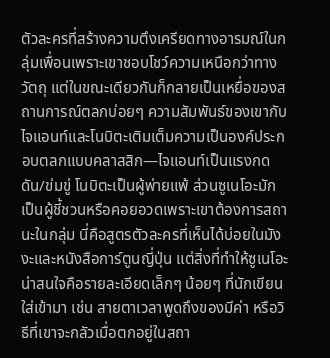ตัวละครที่สร้างความตึงเครียดทางอารมณ์ในกลุ่มเพื่อนเพราะเขาชอบโชว์ความเหนือกว่าทางวัตถุ แต่ในขณะเดียวกันก็กลายเป็นเหยื่อของสถานการณ์ตลกบ่อยๆ ความสัมพันธ์ของเขากับไจแอนท์และโนบิตะเติมเต็มความเป็นองค์ประกอบตลกแบบคลาสสิก—ไจแอนท์เป็นแรงกดดัน/ข่มขู่ โนบิตะเป็นผู้พ่ายแพ้ ส่วนซูเนโอะมักเป็นผู้ชี้ชวนหรือคอยอวดเพราะเขาต้องการสถานะในกลุ่ม นี่คือสูตรตัวละครที่เห็นได้บ่อยในมังงะและหนังสือการ์ตูนญี่ปุ่น แต่สิ่งที่ทำให้ซูเนโอะน่าสนใจคือรายละเอียดเล็กๆ น้อยๆ ที่นักเขียนใส่เข้ามา เช่น สายตาเวลาพูดถึงของมีค่า หรือวิธีที่เขาจะกลัวเมื่อตกอยู่ในสถา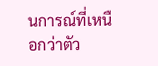นการณ์ที่เหนือกว่าตัว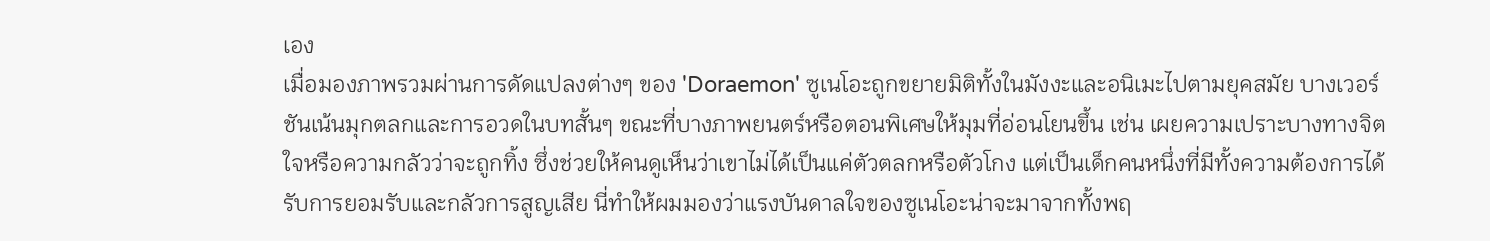เอง
เมื่อมองภาพรวมผ่านการดัดแปลงต่างๆ ของ 'Doraemon' ซูเนโอะถูกขยายมิติทั้งในมังงะและอนิเมะไปตามยุคสมัย บางเวอร์ชันเน้นมุกตลกและการอวดในบทสั้นๆ ขณะที่บางภาพยนตร์หรือตอนพิเศษให้มุมที่อ่อนโยนขึ้น เช่น เผยความเปราะบางทางจิตใจหรือความกลัวว่าจะถูกทิ้ง ซึ่งช่วยให้คนดูเห็นว่าเขาไม่ได้เป็นแค่ตัวตลกหรือตัวโกง แต่เป็นเด็กคนหนึ่งที่มีทั้งความต้องการได้รับการยอมรับและกลัวการสูญเสีย นี่ทำให้ผมมองว่าแรงบันดาลใจของซูเนโอะน่าจะมาจากทั้งพฤ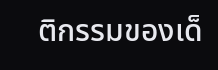ติกรรมของเด็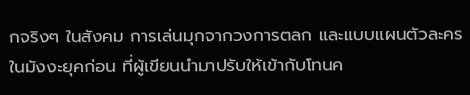กจริงๆ ในสังคม การเล่นมุกจากวงการตลก และแบบแผนตัวละครในมังงะยุคก่อน ที่ผู้เขียนนำมาปรับให้เข้ากับโทนค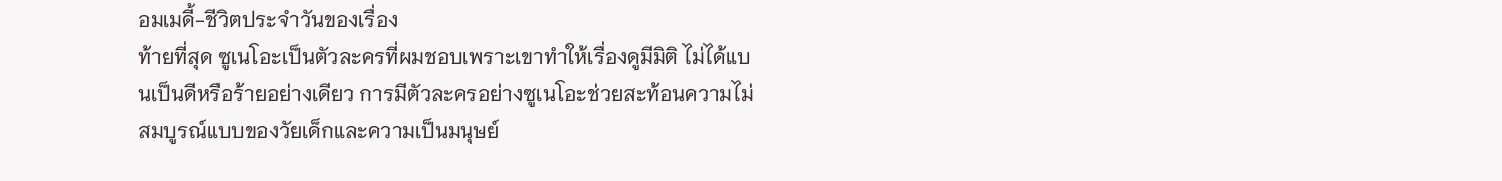อมเมดี้-ชีวิตประจำวันของเรื่อง
ท้ายที่สุด ซูเนโอะเป็นตัวละครที่ผมชอบเพราะเขาทำให้เรื่องดูมีมิติ ไม่ได้แบนเป็นดีหรือร้ายอย่างเดียว การมีตัวละครอย่างซูเนโอะช่วยสะท้อนความไม่สมบูรณ์แบบของวัยเด็กและความเป็นมนุษย์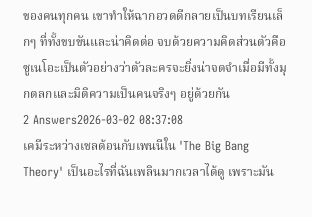ของคนทุกคน เขาทำให้ฉากอวดดีกลายเป็นบทเรียนเล็กๆ ที่ทั้งขบขันและน่าคิดต่อ จบด้วยความคิดส่วนตัวคือซูเนโอะเป็นตัวอย่างว่าตัวละครจะยิ่งน่าจดจำเมื่อมีทั้งมุกตลกและมิติความเป็นคนจริงๆ อยู่ด้วยกัน
2 Answers2026-03-02 08:37:08
เคมีระหว่างเชลด้อนกับเพนนีใน 'The Big Bang Theory' เป็นอะไรที่ฉันเพลินมากเวลาได้ดู เพราะมัน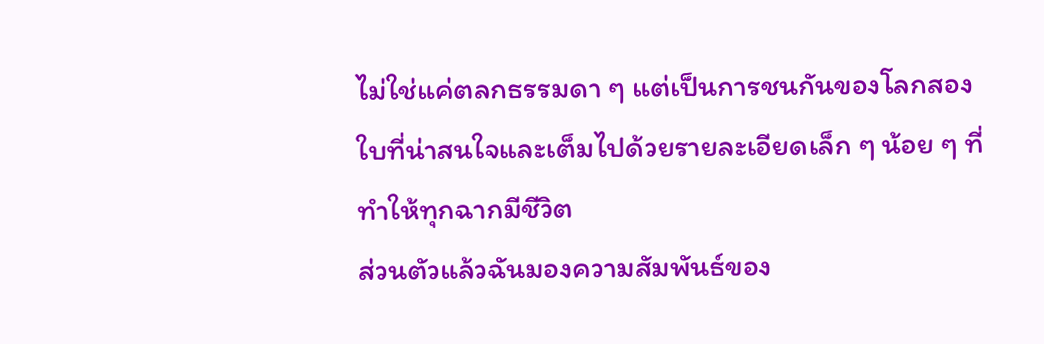ไม่ใช่แค่ตลกธรรมดา ๆ แต่เป็นการชนกันของโลกสองใบที่น่าสนใจและเต็มไปด้วยรายละเอียดเล็ก ๆ น้อย ๆ ที่ทำให้ทุกฉากมีชีวิต
ส่วนตัวแล้วฉันมองความสัมพันธ์ของ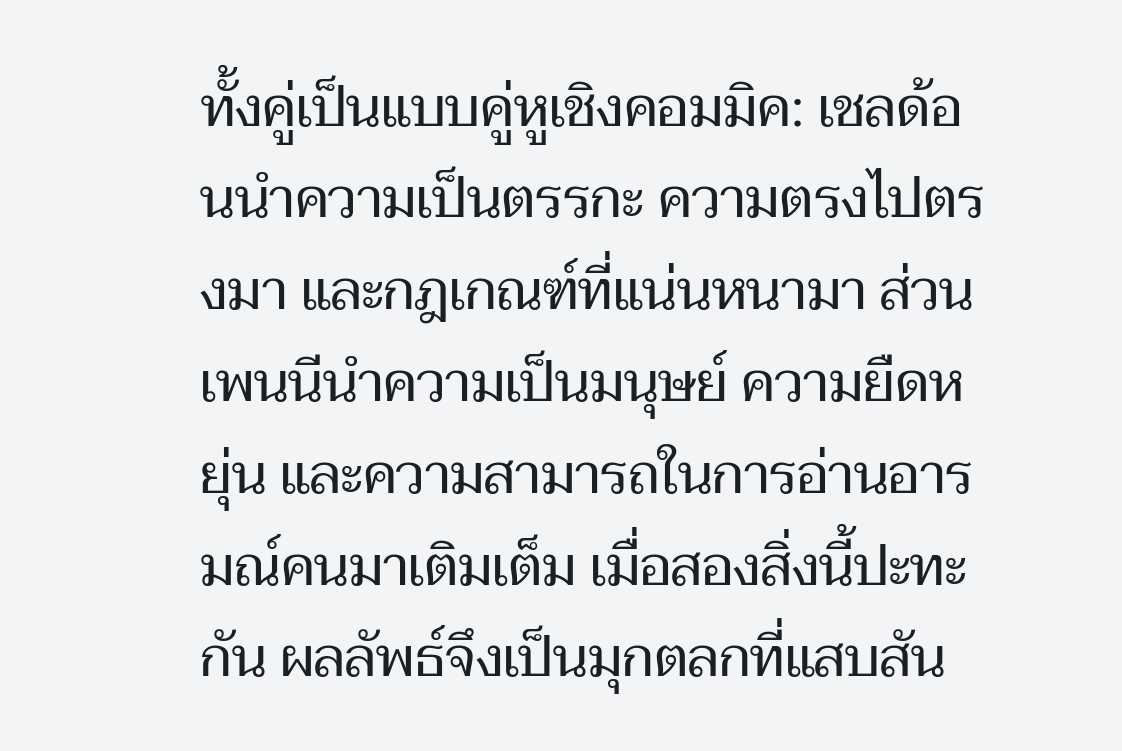ทั้งคู่เป็นแบบคู่หูเชิงคอมมิค: เชลด้อนนำความเป็นตรรกะ ความตรงไปตรงมา และกฎเกณฑ์ที่แน่นหนามา ส่วนเพนนีนำความเป็นมนุษย์ ความยืดหยุ่น และความสามารถในการอ่านอารมณ์คนมาเติมเต็ม เมื่อสองสิ่งนี้ปะทะกัน ผลลัพธ์จึงเป็นมุกตลกที่แสบสัน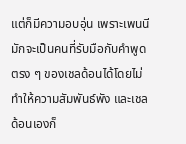แต่ก็มีความอบอุ่น เพราะเพนนีมักจะเป็นคนที่รับมือกับคำพูดตรง ๆ ของเชลด้อนได้โดยไม่ทำให้ความสัมพันธ์พัง และเชลด้อนเองก็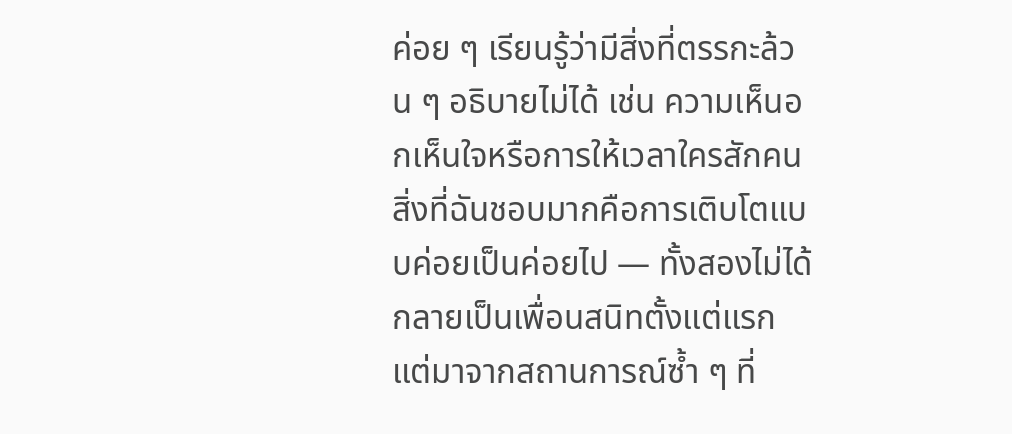ค่อย ๆ เรียนรู้ว่ามีสิ่งที่ตรรกะล้วน ๆ อธิบายไม่ได้ เช่น ความเห็นอกเห็นใจหรือการให้เวลาใครสักคน
สิ่งที่ฉันชอบมากคือการเติบโตแบบค่อยเป็นค่อยไป — ทั้งสองไม่ได้กลายเป็นเพื่อนสนิทตั้งแต่แรก แต่มาจากสถานการณ์ซ้ำ ๆ ที่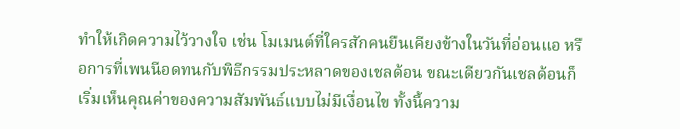ทำให้เกิดความไว้วางใจ เช่น โมเมนต์ที่ใครสักคนยืนเคียงข้างในวันที่อ่อนแอ หรือการที่เพนนีอดทนกับพิธีกรรมประหลาดของเชลด้อน ขณะเดียวกันเชลด้อนก็เริ่มเห็นคุณค่าของความสัมพันธ์แบบไม่มีเงื่อนไข ทั้งนี้ความ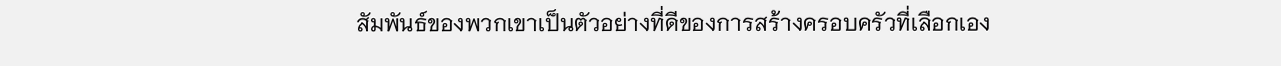สัมพันธ์ของพวกเขาเป็นตัวอย่างที่ดีของการสร้างครอบครัวที่เลือกเอง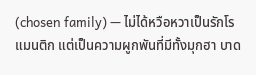(chosen family) — ไม่ได้หวือหวาเป็นรักโรแมนติก แต่เป็นความผูกพันที่มีทั้งมุกฮา บาด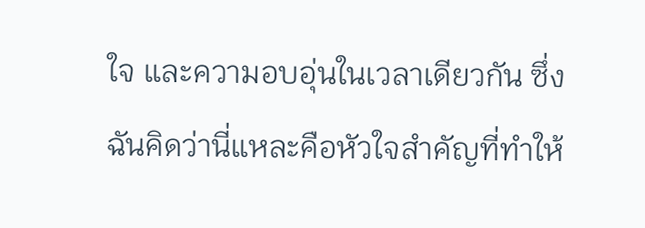ใจ และความอบอุ่นในเวลาเดียวกัน ซึ่งฉันคิดว่านี่แหละคือหัวใจสำคัญที่ทำให้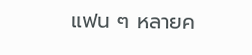แฟน ๆ หลายค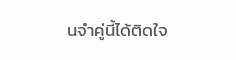นจำคู่นี้ได้ติดใจ